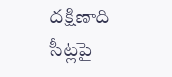దక్షిణాది సీట్లపై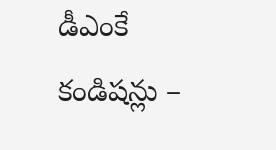డీఎంకే కండిషన్లు –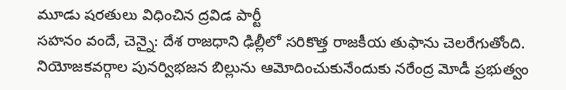మూడు షరతులు విధించిన ద్రవిడ పార్టీ
సహనం వందే, చెన్నై: దేశ రాజధాని ఢిల్లీలో సరికొత్త రాజకీయ తుఫాను చెలరేగుతోంది. నియోజకవర్గాల పునర్విభజన బిల్లును ఆమోదించుకునేందుకు నరేంద్ర మోడీ ప్రభుత్వం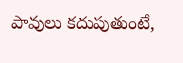పావులు కదుపుతుంటే,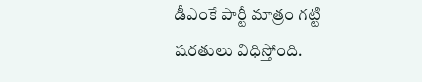డీఎంకే పార్టీ మాత్రం గట్టి షరతులు విధిస్తోంది.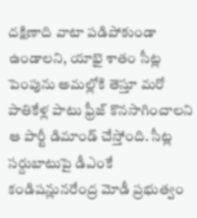దక్షిణాది వాటా పడిపోకుండా ఉండాలని, యాభై శాతం సీట్ల పెంపును అమల్లోకి తెస్తూ మరో పాతికేళ్ల పాటు ఫ్రీజ్ కొనసాగించాలని ఆ పార్టీ డిమాండ్ చేస్తోంది. సీట్ల సర్దుబాటుపై డీఎంకే కండిషన్లునరేంద్ర మోడీ ప్రభుత్వం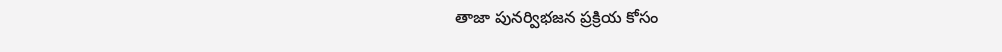తాజా పునర్విభజన ప్రక్రియ కోసం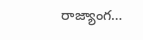రాజ్యాంగ…